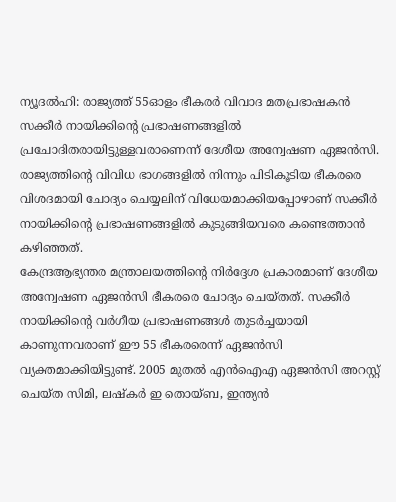ന്യൂദൽഹി: രാജ്യത്ത് 55ഓളം ഭീകരർ വിവാദ മതപ്രഭാഷകൻ സക്കീർ നായിക്കിന്റെ പ്രഭാഷണങ്ങളിൽ പ്രചോദിതരായിട്ടുള്ളവരാണെന്ന് ദേശീയ അന്വേഷണ ഏജൻസി. രാജ്യത്തിന്റെ വിവിധ ഭാഗങ്ങളിൽ നിന്നും പിടികൂടിയ ഭീകരരെ വിശദമായി ചോദ്യം ചെയ്യലിന് വിധേയമാക്കിയപ്പോഴാണ് സക്കീർ നായിക്കിന്റെ പ്രഭാഷണങ്ങളിൽ കുടുങ്ങിയവരെ കണ്ടെത്താൻ കഴിഞ്ഞത്.
കേന്ദ്രആഭ്യന്തര മന്ത്രാലയത്തിന്റെ നിർദ്ദേശ പ്രകാരമാണ് ദേശീയ അന്വേഷണ ഏജൻസി ഭീകരരെ ചോദ്യം ചെയ്തത്. സക്കീർ നായിക്കിന്റെ വർഗീയ പ്രഭാഷണങ്ങൾ തുടർച്ചയായി കാണുന്നവരാണ് ഈ 55 ഭീകരരെന്ന് ഏജൻസി വ്യക്തമാക്കിയിട്ടുണ്ട്. 2005 മുതൽ എൻഐഎ ഏജൻസി അറസ്റ്റ് ചെയ്ത സിമി, ലഷ്കർ ഇ തൊയ്ബ, ഇന്ത്യൻ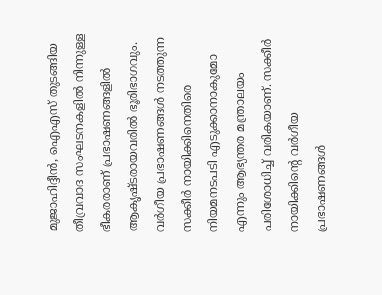മുജാഹിദ്ദീൻ, ഐഎസ് തുടങ്ങിയ തീവ്രവാദ സംഘടനകളിൽ നിന്നുള്ള ഭീകരരാണ് പ്രഭാഷണങ്ങളിൽ ആകൃഷ്ടരായവരിൽ ഭൂരിഭാഗവും.
വർഗീയ പ്രഭാഷണങ്ങൾ നടത്തുന്ന സക്കീർ നായിക്കിനെതിരെ നിയമനടപടി എടുക്കാനാകുമോ എന്നും ആഭ്യന്തര മന്ത്രാലയം പരിശോധിച്ച് വരികയാണ്. സക്കീർ നായിക്കിന്റെ വർഗീയ പ്രഭാഷണങ്ങൾ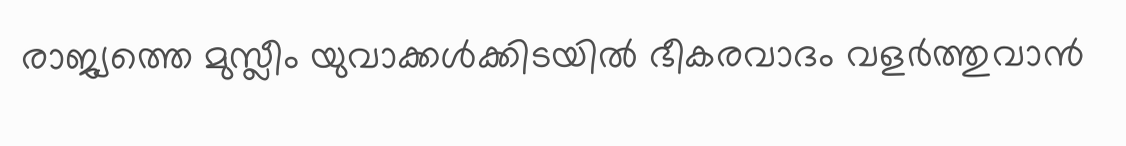രാജ്യത്തെ മുസ്ലീം യുവാക്കൾക്കിടയിൽ ഭീകരവാദം വളർത്തുവാൻ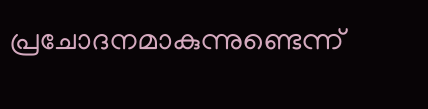പ്രചോദനമാകുന്നുണ്ടെന്ന്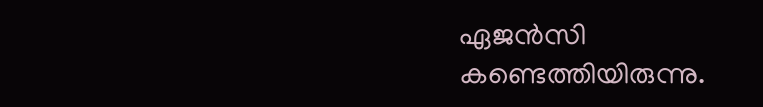ഏജൻസി കണ്ടെത്തിയിരുന്നു.